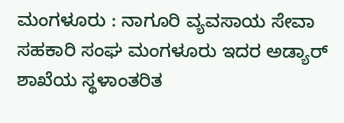ಮಂಗಳೂರು : ನಾಗೂರಿ ವ್ಯವಸಾಯ ಸೇವಾ ಸಹಕಾರಿ ಸಂಘ ಮಂಗಳೂರು ಇದರ ಅಡ್ಯಾರ್ ಶಾಖೆಯ ಸ್ಥಳಾಂತರಿತ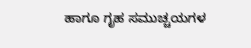ಹಾಗೂ ಗೃಹ ಸಮುಚ್ಚಯಗಳ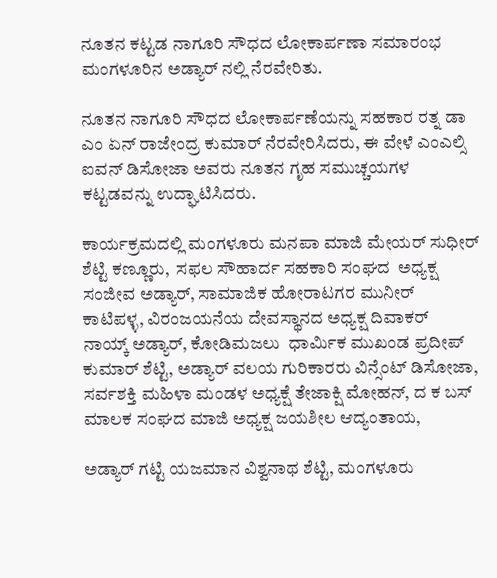ನೂತನ ಕಟ್ಟಡ ನಾಗೂರಿ ಸೌಧದ ಲೋಕಾರ್ಪಣಾ ಸಮಾರಂಭ ಮಂಗಳೂರಿನ ಅಡ್ಯಾರ್ ನಲ್ಲಿ ನೆರವೇರಿತು.

ನೂತನ ನಾಗೂರಿ ಸೌಧದ ಲೋಕಾರ್ಪಣೆಯನ್ನು ಸಹಕಾರ ರತ್ನ ಡಾ ಎಂ ಏನ್ ರಾಜೇಂದ್ರ ಕುಮಾರ್ ನೆರವೇರಿಸಿದರು, ಈ ವೇಳೆ ಎಂಎಲ್ಸಿ ಐವನ್ ಡಿಸೋಜಾ ಅವರು ನೂತನ ಗೃಹ ಸಮುಚ್ಚಯಗಳ ಕಟ್ಟಡವನ್ನು ಉದ್ಘಾಟಿಸಿದರು.

ಕಾರ್ಯಕ್ರಮದಲ್ಲಿ ಮಂಗಳೂರು ಮನಪಾ ಮಾಜಿ ಮೇಯರ್ ಸುಧೀರ್ ಶೆಟ್ಟಿ ಕಣ್ಣೂರು,  ಸಫಲ ಸೌಹಾರ್ದ ಸಹಕಾರಿ ಸಂಘದ  ಅಧ್ಯಕ್ಷ ಸಂಜೀವ ಅಡ್ಯಾರ್, ಸಾಮಾಜಿಕ ಹೋರಾಟಗರ ಮುನೀರ್ ಕಾಟಿಪಳ್ಳ, ವಿರಂಜಯನೆಯ ದೇವಸ್ಥಾನದ ಅಧ್ಯಕ್ಷ ದಿವಾಕರ್  ನಾಯ್ಕ್ ಅಡ್ಯಾರ್, ಕೋಡಿಮಜಲು  ಧಾರ್ಮಿಕ ಮುಖಂಡ ಪ್ರದೀಪ್ ಕುಮಾರ್ ಶೆಟ್ಟಿ, ಅಡ್ಯಾರ್ ವಲಯ ಗುರಿಕಾರರು ವಿನ್ಸೆಂಟ್ ಡಿಸೋಜಾ, ಸರ್ವಶಕ್ತಿ ಮಹಿಳಾ ಮಂಡಳ ಅಧ್ಯಕ್ಷೆ ತೇಜಾಕ್ಷಿ ಮೋಹನ್, ದ ಕ ಬಸ್ ಮಾಲಕ ಸಂಘದ ಮಾಜಿ ಅಧ್ಯಕ್ಷ ಜಯಶೀಲ ಆದ್ಯಂತಾಯ,

ಅಡ್ಯಾರ್ ಗಟ್ಟಿ ಯಜಮಾನ ವಿಶ್ವನಾಥ ಶೆಟ್ಟಿ, ಮಂಗಳೂರು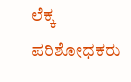ಲೆಕ್ಕ ಪರಿಶೋಧಕರು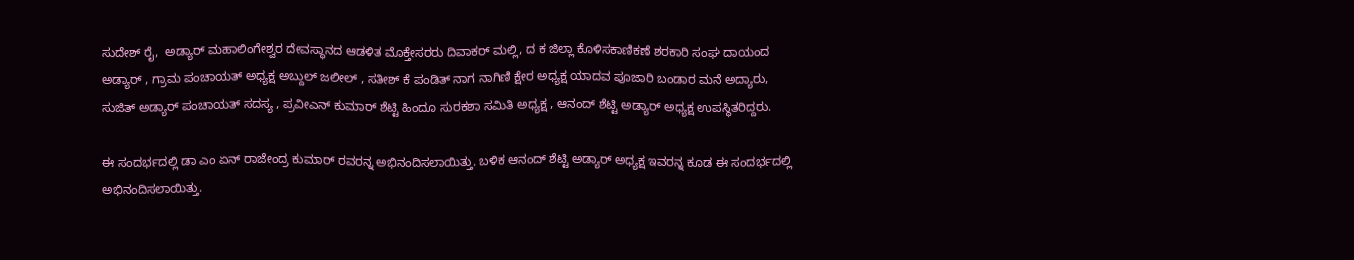ಸುದೇಶ್ ರೈ,  ಅಡ್ಯಾರ್ ಮಹಾಲಿಂಗೇಶ್ವರ ದೇವಸ್ಥಾನದ ಆಡಳಿತ ಮೊಕ್ತೇಸರರು ದಿವಾಕರ್ ಮಲ್ಲಿ, ದ ಕ ಜಿಲ್ಲಾ ಕೊಳಿಸಕಾಣಿಕಣೆ ಶರಕಾರಿ ಸಂಘ ದಾಯಂದ ಅಡ್ಯಾರ್ , ಗ್ರಾಮ ಪಂಚಾಯತ್ ಅಧ್ಯಕ್ಷ ಅಬ್ದುಲ್ ಜಲೀಲ್ , ಸತೀಶ್ ಕೆ ಪಂಡಿತ್ ನಾಗ ನಾಗಿಣಿ ಕ್ಷೇರ ಅಧ್ಯಕ್ಷ ಯಾದವ ಪೂಜಾರಿ ಬಂಡಾರ ಮನೆ ಅದ್ಯಾರು, ಸುಜಿತ್ ಅಡ್ಯಾರ್ ಪಂಚಾಯತ್ ಸದಸ್ಯ , ಪ್ರವೀಎನ್ ಕುಮಾರ್ ಶೆಟ್ಟಿ ಹಿಂದೂ ಸುರಕಶಾ ಸಮಿತಿ ಅಧ್ಯಕ್ಷ , ಆನಂದ್ ಶೆಟ್ಟಿ ಅಡ್ಯಾರ್ ಅಧ್ಯಕ್ಷ ಉಪಸ್ಥಿತರಿದ್ದರು.

ಈ ಸಂದರ್ಭದಲ್ಲಿ ಡಾ ಎಂ ಏನ್ ರಾಜೇಂದ್ರ ಕುಮಾರ್ ರವರನ್ನ ಅಭಿನಂದಿಸಲಾಯಿತ್ತು. ಬಳಿಕ ಆನಂದ್ ಶೆಟ್ಟಿ ಅಡ್ಯಾರ್ ಅಧ್ಯಕ್ಷ ಇವರನ್ನ ಕೂಡ ಈ ಸಂದರ್ಭದಲ್ಲಿ ಅಭಿನಂದಿಸಲಾಯಿತ್ತು.